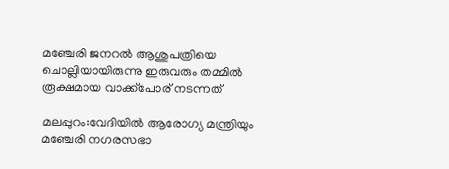മഞ്ചേരി ജനറൽ ആശുപത്രിയെ ചൊല്ലിയായിരുന്നു ഇരുവരും തമ്മിൽ രൂക്ഷമായ വാക്ക്പോര് നടന്നത്

മലപ്പുറം:വേദിയിൽ ആരോഗ്യ മന്ത്രിയും മഞ്ചേരി നഗരസഭാ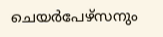ചെയർപേഴ്‌സനും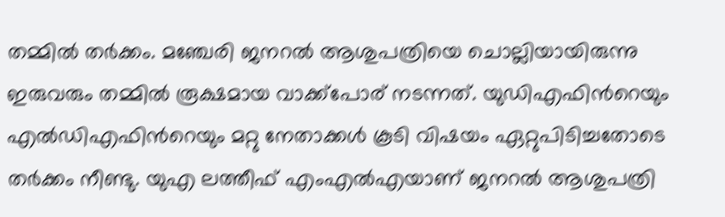തമ്മിൽ തർക്കം. മഞ്ചേരി ജനറൽ ആശുപത്രിയെ ചൊല്ലിയായിരുന്നു ഇരുവരും തമ്മിൽ രൂക്ഷമായ വാക്ക്പോര് നടന്നത്. യുഡിഎഫിന്‍റെയും എൽഡിഎഫിന്‍റെയും മറ്റു നേതാക്കൾ കൂടി വിഷയം ഏറ്റുപിടിച്ചതോടെ തർക്കം നീണ്ടു. യുഎ ലത്തീഫ് എംഎൽഎയാണ് ജനറൽ ആശുപത്രി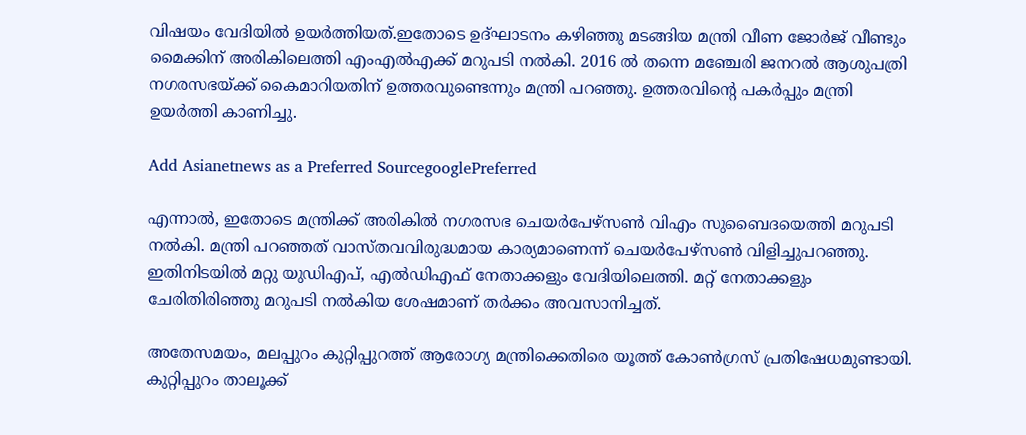വിഷയം വേദിയിൽ ഉയർത്തിയത്.ഇതോടെ ഉദ്ഘാടനം കഴിഞ്ഞു മടങ്ങിയ മന്ത്രി വീണ ജോർജ് വീണ്ടും മൈക്കിന് അരികിലെത്തി എംഎൽഎക്ക് മറുപടി നൽകി. 2016 ൽ തന്നെ മഞ്ചേരി ജനറൽ ആശുപത്രി നഗരസഭയ്ക്ക് കൈമാറിയതിന് ഉത്തരവുണ്ടെന്നും മന്ത്രി പറഞ്ഞു. ഉത്തരവിന്‍റെ പകര്‍പ്പും മന്ത്രി ഉയര്‍ത്തി കാണിച്ചു.

Add Asianetnews as a Preferred SourcegooglePreferred

എന്നാൽ, ഇതോടെ മന്ത്രിക്ക് അരികിൽ നഗരസഭ ചെയര്‍പേഴ്സണ്‍ വിഎം സുബൈദയെത്തി മറുപടി നൽകി. മന്ത്രി പറഞ്ഞത് വാസ്തവവിരുദ്ധമായ കാര്യമാണെന്ന് ചെയര്‍പേഴ്സണ്‍ വിളിച്ചുപറഞ്ഞു. ഇതിനിടയിൽ മറ്റു യുഡിഎപ്, എൽഡിഎഫ് നേതാക്കളും വേദിയിലെത്തി. മറ്റ് നേതാക്കളും ചേരിതിരിഞ്ഞു മറുപടി നൽകിയ ശേഷമാണ് തർക്കം അവസാനിച്ചത്.

അതേസമയം, മലപ്പുറം കുറ്റിപ്പുറത്ത് ആരോഗ്യ മന്ത്രിക്കെതിരെ യൂത്ത് കോൺഗ്രസ് പ്രതിഷേധമുണ്ടായി. കുറ്റിപ്പുറം താലൂക്ക്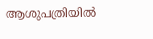ആശുപത്രിയിൽ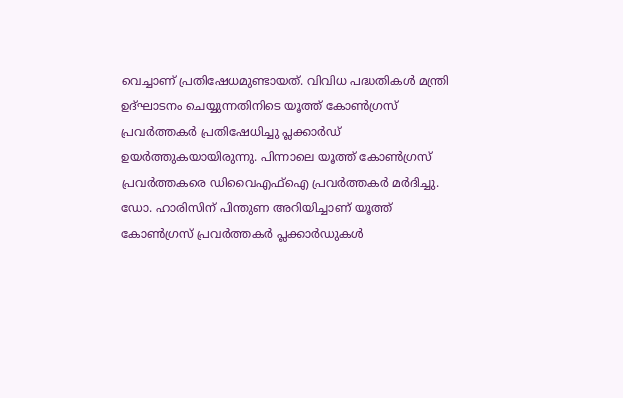വെച്ചാണ് പ്രതിഷേധമുണ്ടായത്. വിവിധ പദ്ധതികൾ മന്ത്രി ഉദ്ഘാടനം ചെയ്യുന്നതിനിടെ യൂത്ത് കോൺഗ്രസ് പ്രവർത്തകർ പ്രതിഷേധിച്ചു പ്ലക്കാർഡ് ഉയർത്തുകയായിരുന്നു. പിന്നാലെ യൂത്ത് കോൺഗ്രസ് പ്രവർത്തകരെ ഡിവൈഎഫ്ഐ പ്രവർത്തകർ മർദിച്ചു. ഡോ. ഹാരിസിന് പിന്തുണ അറിയിച്ചാണ് യൂത്ത് കോൺഗ്രസ് പ്രവർത്തകർ പ്ലക്കാര്‍ഡുകള്‍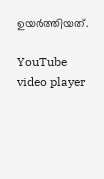ഉയര്‍ത്തിയത്.

YouTube video player